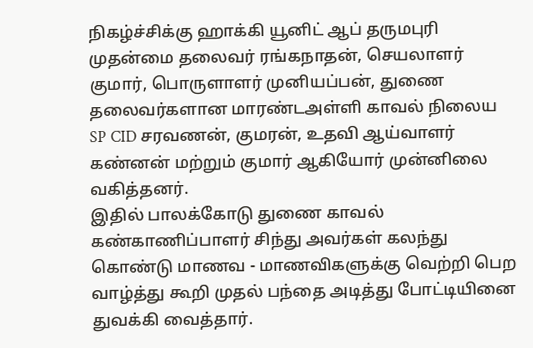நிகழ்ச்சிக்கு ஹாக்கி யூனிட் ஆப் தருமபுரி முதன்மை தலைவர் ரங்கநாதன், செயலாளர் குமார், பொருளாளர் முனியப்பன், துணை தலைவர்களான மாரண்டஅள்ளி காவல் நிலைய SP CID சரவணன், குமரன், உதவி ஆய்வாளர் கண்னன் மற்றும் குமார் ஆகியோர் முன்னிலை வகித்தனர்.
இதில் பாலக்கோடு துணை காவல் கண்காணிப்பாளர் சிந்து அவர்கள் கலந்து கொண்டு மாணவ - மாணவிகளுக்கு வெற்றி பெற வாழ்த்து கூறி முதல் பந்தை அடித்து போட்டியினை துவக்கி வைத்தார்.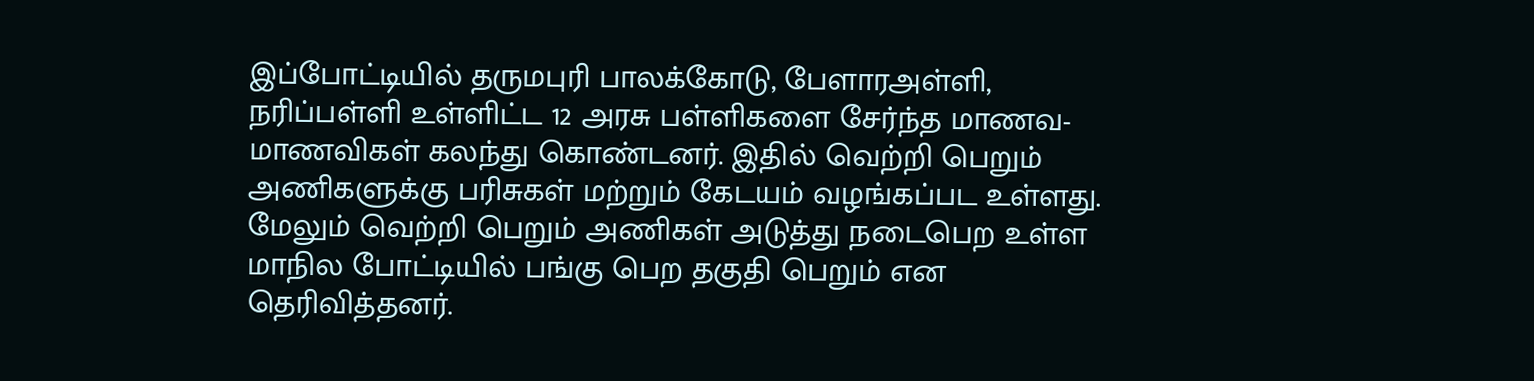இப்போட்டியில் தருமபுரி பாலக்கோடு, பேளாரஅள்ளி, நரிப்பள்ளி உள்ளிட்ட 12 அரசு பள்ளிகளை சேர்ந்த மாணவ-மாணவிகள் கலந்து கொண்டனர். இதில் வெற்றி பெறும் அணிகளுக்கு பரிசுகள் மற்றும் கேடயம் வழங்கப்பட உள்ளது. மேலும் வெற்றி பெறும் அணிகள் அடுத்து நடைபெற உள்ள மாநில போட்டியில் பங்கு பெற தகுதி பெறும் என தெரிவித்தனர்.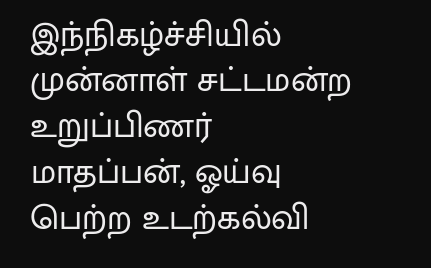இந்நிகழ்ச்சியில் முன்னாள் சட்டமன்ற உறுப்பிணர் மாதப்பன், ஓய்வு பெற்ற உடற்கல்வி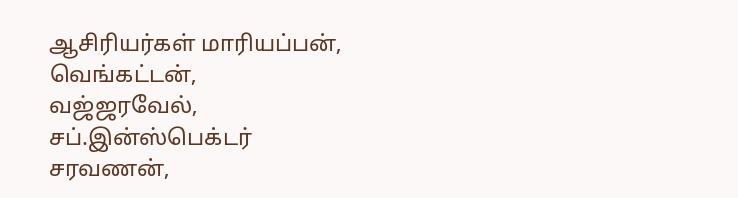ஆசிரியர்கள் மாரியப்பன், வெங்கட்டன், வஜ்ஜரவேல், சப்.இன்ஸ்பெக்டர் சரவணன்,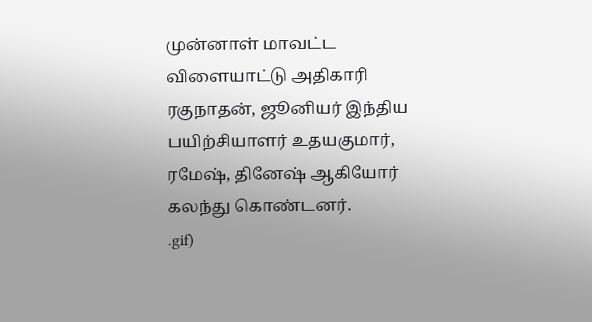முன்னாள் மாவட்ட விளையாட்டு அதிகாரி ரகுநாதன், ஜூனியர் இந்திய பயிற்சியாளர் உதயகுமார், ரமேஷ், தினேஷ் ஆகியோர் கலந்து கொண்டனர்.
.gif)